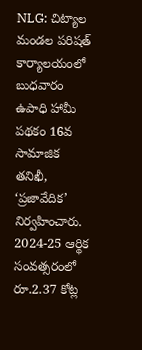NLG: చిట్యాల మండల పరిషత్ కార్యాలయంలో బుధవారం ఉపాధి హామీ పథకం 16వ సామాజిక తనిఖీ, ‘ప్రజావేదిక’ నిర్వహించారు. 2024-25 ఆర్థిక సంవత్సరంలో రూ.2.37 కోట్ల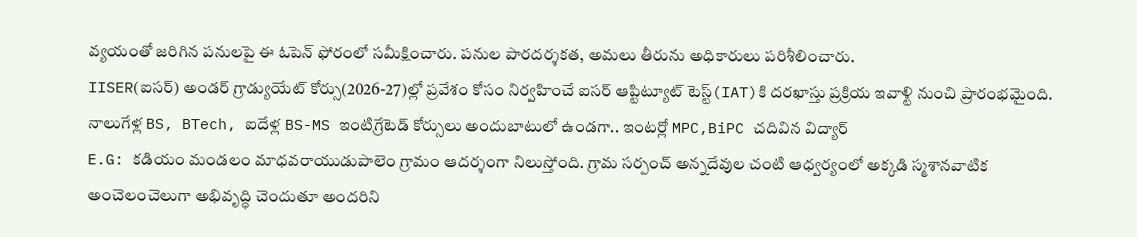వ్యయంతో జరిగిన పనులపై ఈ ఓపెన్ ఫోరంలో సమీక్షించారు. పనుల పారదర్శకత, అమలు తీరును అధికారులు పరిశీలించారు.
IISER(ఐసర్) అండర్ గ్రాడ్యుయేట్ కోర్సు(2026-27)ల్లో ప్రవేశం కోసం నిర్వహించే ఐసర్ ఆప్టిట్యూట్ టెస్ట్(IAT)కి దరఖాస్తు ప్రక్రియ ఇవాళ్టి నుంచి ప్రారంభమైంది. నాలుగేళ్ల BS, BTech, ఐదేళ్ల BS-MS ఇంటిగ్రేటెడ్ కోర్సులు అందుబాటులో ఉండగా.. ఇంటర్లో MPC,BiPC చదివిన విద్యార్
E.G: కడియం మండలం మాధవరాయుడుపాలెం గ్రామం ఆదర్శంగా నిలుస్తోంది. గ్రామ సర్పంచ్ అన్నదేవుల చంటి ఆధ్వర్యంలో అక్కడి స్మశానవాటిక అంచెలంచెలుగా అభివృద్ధి చెందుతూ అందరిని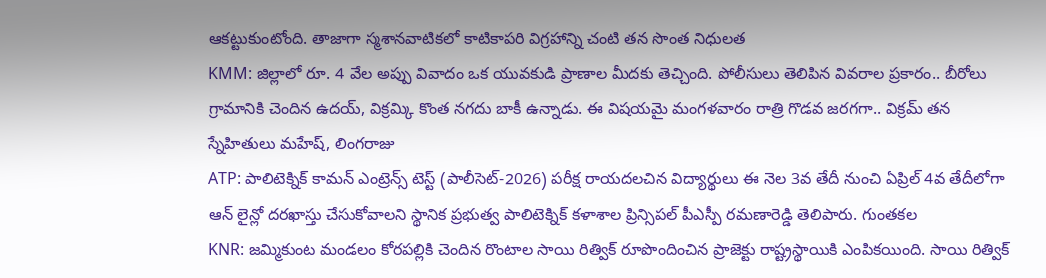ఆకట్టుకుంటోంది. తాజాగా స్మశానవాటికలో కాటికాపరి విగ్రహాన్ని చంటి తన సొంత నిధులత
KMM: జిల్లాలో రూ. 4 వేల అప్పు వివాదం ఒక యువకుడి ప్రాణాల మీదకు తెచ్చింది. పోలీసులు తెలిపిన వివరాల ప్రకారం.. బీరోలు గ్రామానికి చెందిన ఉదయ్, విక్రమ్కి కొంత నగదు బాకీ ఉన్నాడు. ఈ విషయమై మంగళవారం రాత్రి గొడవ జరగగా.. విక్రమ్ తన స్నేహితులు మహేష్, లింగరాజు
ATP: పాలిటెక్నిక్ కామన్ ఎంట్రెన్స్ టెస్ట్ (పాలీసెట్-2026) పరీక్ష రాయదలచిన విద్యార్థులు ఈ నెల 3వ తేదీ నుంచి ఏప్రిల్ 4వ తేదీలోగా ఆన్ లైన్లో దరఖాస్తు చేసుకోవాలని స్థానిక ప్రభుత్వ పాలిటెక్నిక్ కళాశాల ప్రిన్సిపల్ పీఎస్పీ రమణారెడ్డి తెలిపారు. గుంతకల
KNR: జమ్మికుంట మండలం కోరపల్లికి చెందిన రొంటాల సాయి రిత్విక్ రూపొందించిన ప్రాజెక్టు రాష్ట్రస్థాయికి ఎంపికయింది. సాయి రిత్విక్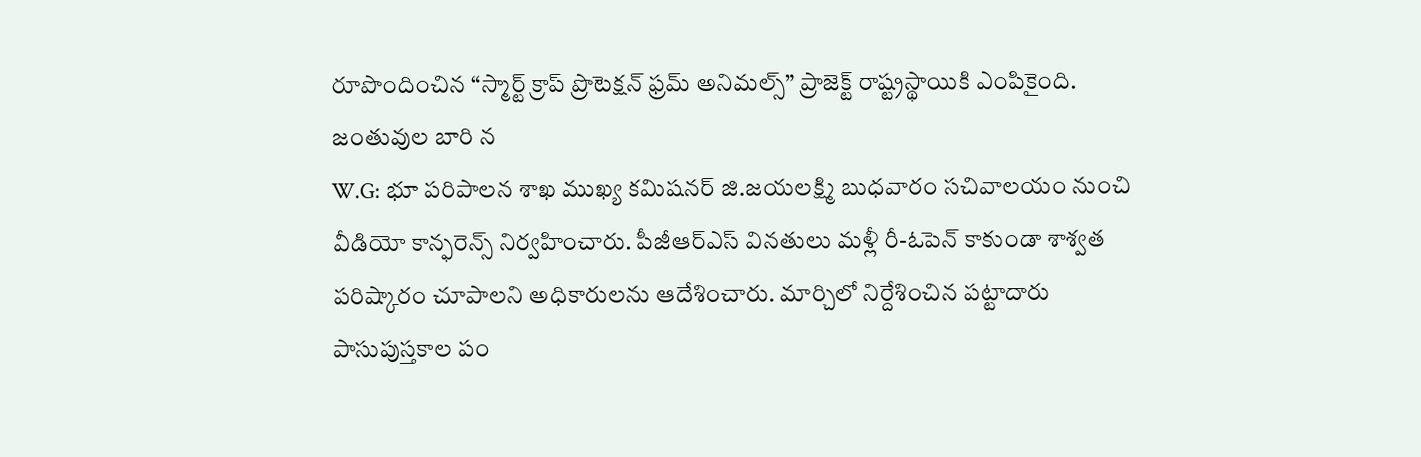రూపొందించిన “స్మార్ట్ క్రాప్ ప్రొటెక్షన్ ఫ్రమ్ అనిమల్స్” ప్రాజెక్ట్ రాష్ట్రస్థాయికి ఎంపికైంది. జంతువుల బారి న
W.G: భూ పరిపాలన శాఖ ముఖ్య కమిషనర్ జి.జయలక్ష్మి బుధవారం సచివాలయం నుంచి వీడియో కాన్ఫరెన్స్ నిర్వహించారు. పీజీఆర్ఎస్ వినతులు మళ్లీ రీ-ఓపెన్ కాకుండా శాశ్వత పరిష్కారం చూపాలని అధికారులను ఆదేశించారు. మార్చిలో నిర్దేశించిన పట్టాదారు పాసుపుస్తకాల పం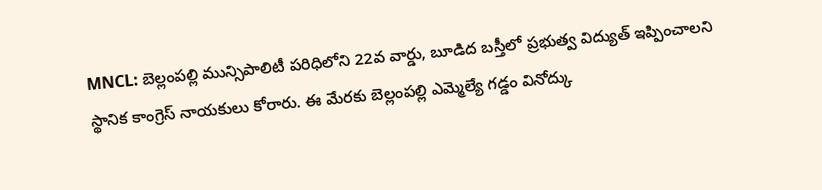MNCL: బెల్లంపల్లి మున్సిపాలిటీ పరిధిలోని 22వ వార్డు, బూడిద బస్తీలో ప్రభుత్వ విద్యుత్ ఇప్పించాలని స్థానిక కాంగ్రెస్ నాయకులు కోరారు. ఈ మేరకు బెల్లంపల్లి ఎమ్మెల్యే గడ్డం వినోద్కు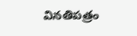వినతిపత్రం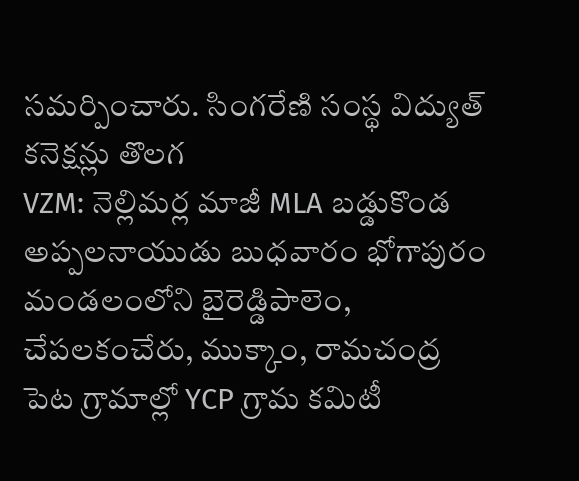సమర్పించారు. సింగరేణి సంస్థ విద్యుత్ కనెక్షన్లు తొలగ
VZM: నెల్లిమర్ల మాజీ MLA బడ్డుకొండ అప్పలనాయుడు బుధవారం భోగాపురం మండలంలోని బైరెడ్డిపాలెం, చేపలకంచేరు, ముక్కాం, రామచంద్ర పెట గ్రామాల్లో YCP గ్రామ కమిటీ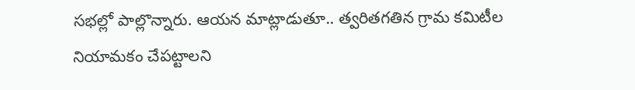సభల్లో పాల్లొన్నారు. ఆయన మాట్లాడుతూ.. త్వరితగతిన గ్రామ కమిటీల నియామకం చేపట్టాలని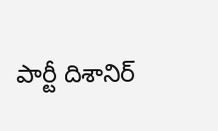పార్టీ దిశానిర్